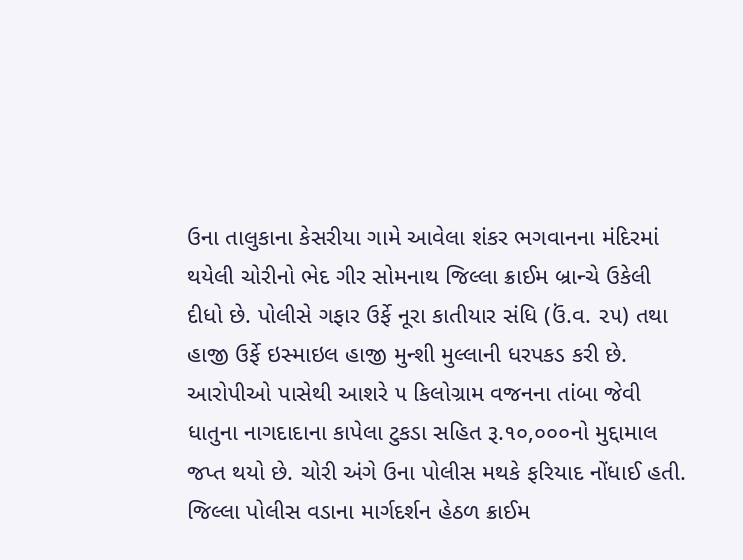ઉના તાલુકાના કેસરીયા ગામે આવેલા શંકર ભગવાનના મંદિરમાં થયેલી ચોરીનો ભેદ ગીર સોમનાથ જિલ્લા ક્રાઈમ બ્રાન્ચે ઉકેલી દીધો છે. પોલીસે ગફાર ઉર્ફે નૂરા કાતીયાર સંધિ (ઉં.વ. ૨૫) તથા હાજી ઉર્ફે ઇસ્માઇલ હાજી મુન્શી મુલ્લાની ધરપકડ કરી છે. આરોપીઓ પાસેથી આશરે ૫ કિલોગ્રામ વજનના તાંબા જેવી ધાતુના નાગદાદાના કાપેલા ટુકડા સહિત રૂ.૧૦,૦૦૦નો મુદ્દામાલ જપ્ત થયો છે. ચોરી અંગે ઉના પોલીસ મથકે ફરિયાદ નોંધાઈ હતી. જિલ્લા પોલીસ વડાના માર્ગદર્શન હેઠળ ક્રાઈમ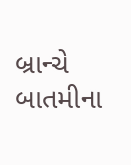બ્રાન્ચે બાતમીના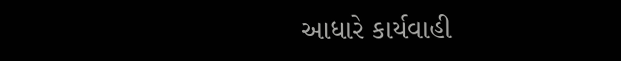આધારે કાર્યવાહી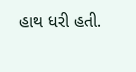હાથ ધરી હતી.